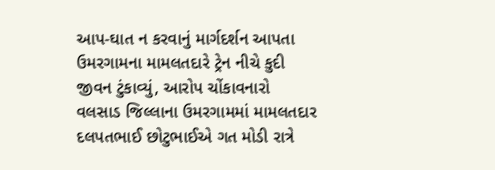આપ-ઘાત ન કરવાનું માર્ગદર્શન આપતા ઉમરગામના મામલતદારે ટ્રેન નીચે કુદી જીવન ટુંકાવ્યું, આરોપ ચોંકાવનારો
વલસાડ જિલ્લાના ઉમરગામમાં મામલતદાર દલપતભાઈ છોટુભાઈએ ગત મોડી રાત્રે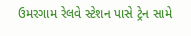ઉમરગામ રેલવે સ્ટેશન પાસે ટ્રેન સામે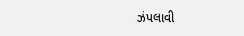ઝંપલાવી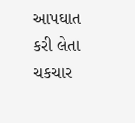આપઘાત કરી લેતા ચકચાર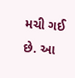મચી ગઈ છે. આ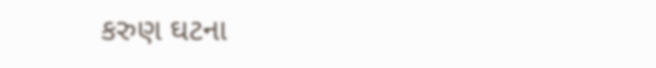કરુણ ઘટના